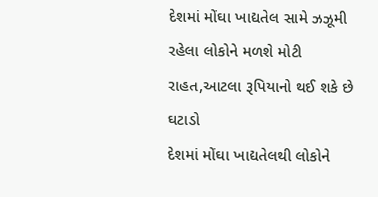દેશમાં મોંઘા ખાદ્યતેલ સામે ઝઝૂમી રહેલા લોકોને મળશે મોટી રાહત,આટલા રૂપિયાનો થઈ શકે છે ઘટાડો
દેશમાં મોંઘા ખાદ્યતેલથી લોકોને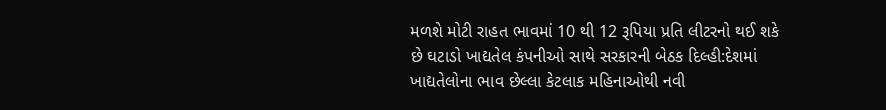મળશે મોટી રાહત ભાવમાં 10 થી 12 રૂપિયા પ્રતિ લીટરનો થઈ શકે છે ઘટાડો ખાદ્યતેલ કંપનીઓ સાથે સરકારની બેઠક દિલ્હી:દેશમાં ખાદ્યતેલોના ભાવ છેલ્લા કેટલાક મહિનાઓથી નવી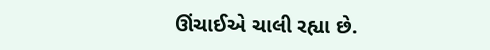ઊંચાઈએ ચાલી રહ્યા છે.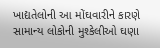ખાદ્યતેલોની આ મોંઘવારીને કારણે સામાન્ય લોકોની મુશ્કેલીઓ ઘણા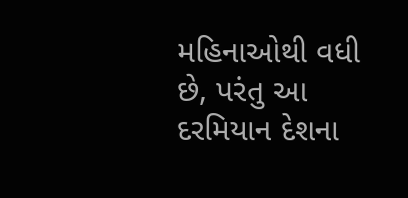મહિનાઓથી વધી છે, પરંતુ આ દરમિયાન દેશના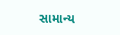સામાન્ય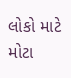લોકો માટે મોટા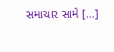સમાચાર સામે […]